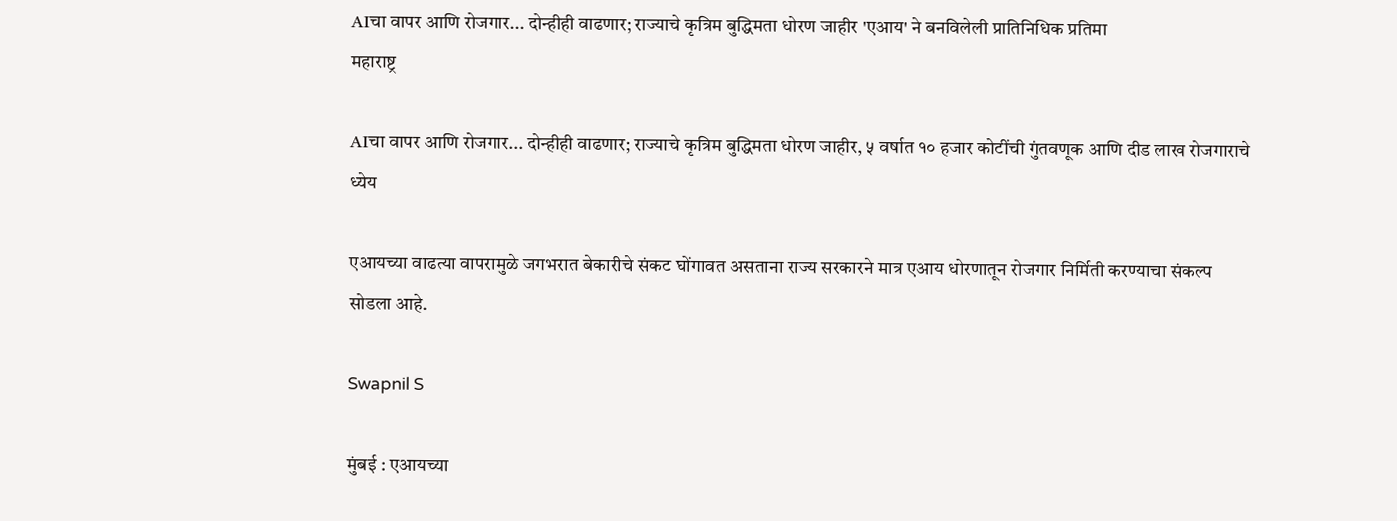AIचा वापर आणि रोजगार... दोन्हीही वाढणार; राज्याचे कृत्रिम बुद्धिमता धोरण जाहीर 'एआय' ने बनविलेली प्रातिनिधिक प्रतिमा
महाराष्ट्र

AIचा वापर आणि रोजगार... दोन्हीही वाढणार; राज्याचे कृत्रिम बुद्धिमता धोरण जाहीर, ५ वर्षात १० हजार कोटींची गुंतवणूक आणि दीड लाख रोजगाराचे ध्येय

एआयच्या वाढत्या वापरामुळे जगभरात बेकारीचे संकट घोंगावत असताना राज्य सरकारने मात्र एआय धोरणातून रोजगार निर्मिती करण्याचा संकल्प सोडला आहे.

Swapnil S

मुंबई : एआयच्या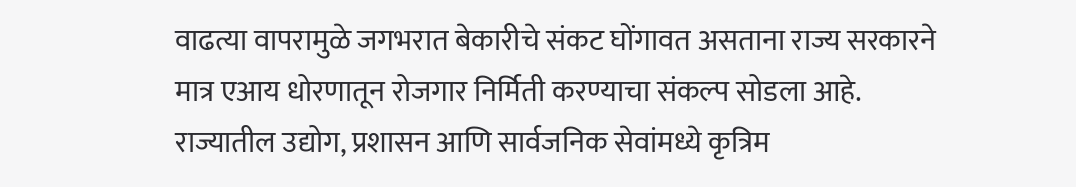वाढत्या वापरामुळे जगभरात बेकारीचे संकट घोंगावत असताना राज्य सरकारने मात्र एआय धोरणातून रोजगार निर्मिती करण्याचा संकल्प सोडला आहे. राज्यातील उद्योग, प्रशासन आणि सार्वजनिक सेवांमध्ये कृत्रिम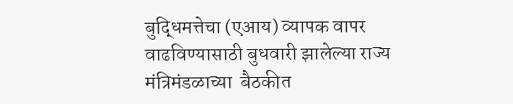बुद्धिमत्तेचा (एआय) व्यापक वापर वाढविण्यासाठी बुधवारी झालेल्या राज्य  मंत्रिमंडळाच्या  बैठकीत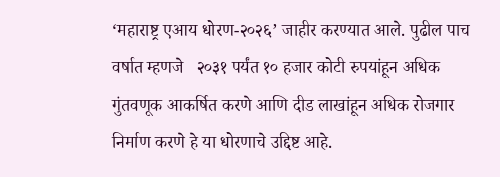‘महाराष्ट्र एआय धोरण-२०२६’ जाहीर करण्यात आले. पुढील पाच वर्षात म्हणजे   २०३१ पर्यंत १० हजार कोटी रुपयांहून अधिक गुंतवणूक आकर्षित करणे आणि दीड लाखांहून अधिक रोजगार निर्माण करणे हे या धोरणाचे उद्दिष्ट आहे.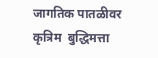जागतिक पातळीवर कृत्रिम  बुद्धिमत्ता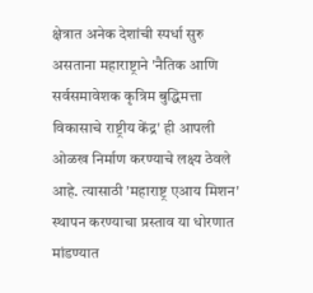क्षेत्रात अनेक देशांची स्पर्धा सुरु असताना महाराष्ट्राने 'नैतिक आणि  सर्वसमावेशक कृत्रिम बुद्धिमत्ता विकासाचे राष्ट्रीय केंद्र' ही आपली ओळख निर्माण करण्याचे लक्ष्य ठेवले आहे. त्यासाठी 'महाराष्ट्र एआय मिशन' स्थापन करण्याचा प्रस्ताव या धोरणात मांडण्यात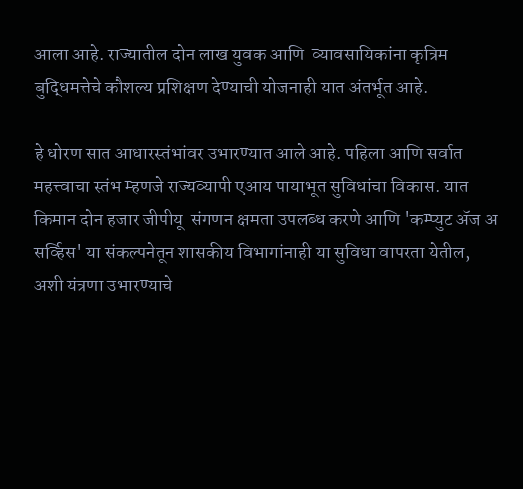आला आहे. राज्यातील दोन लाख युवक आणि  व्यावसायिकांना कृत्रिम बुद्धिमत्तेचे कौशल्य प्रशिक्षण देण्याची योजनाही यात अंतर्भूत आहे.

हे धोरण सात आधारस्तंभांवर उभारण्यात आले आहे. पहिला आणि सर्वात महत्त्वाचा स्तंभ म्हणजे राज्यव्यापी एआय पायाभूत सुविधांचा विकास. यात किमान दोन हजार जीपीयू  संगणन क्षमता उपलब्ध करणे आणि 'कम्प्युट अ‍ॅज अ सर्व्हिस' या संकल्पनेतून शासकीय विभागांनाही या सुविधा वापरता येतील, अशी यंत्रणा उभारण्याचे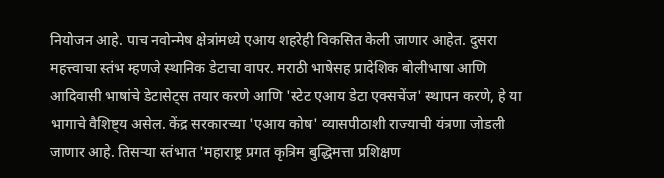नियोजन आहे. पाच नवोन्मेष क्षेत्रांमध्ये एआय शहरेही विकसित केली जाणार आहेत. दुसरा महत्त्वाचा स्तंभ म्हणजे स्थानिक डेटाचा वापर. मराठी भाषेसह प्रादेशिक बोलीभाषा आणि आदिवासी भाषांचे डेटासेट्स तयार करणे आणि 'स्टेट एआय डेटा एक्सचेंज' स्थापन करणे, हे या भागाचे वैशिष्ट्य असेल. केंद्र सरकारच्या 'एआय कोष' व्यासपीठाशी राज्याची यंत्रणा जोडली जाणार आहे. तिसऱ्या स्तंभात 'महाराष्ट्र प्रगत कृत्रिम बुद्धिमत्ता प्रशिक्षण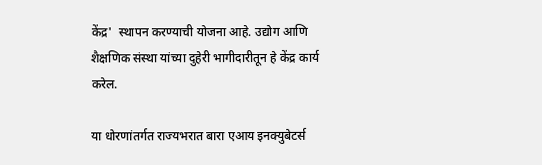केंद्र'  स्थापन करण्याची योजना आहे. उद्योग आणि शैक्षणिक संस्था यांच्या दुहेरी भागीदारीतून हे केंद्र कार्य करेल.

या धोरणांतर्गत राज्यभरात बारा एआय इनक्युबेटर्स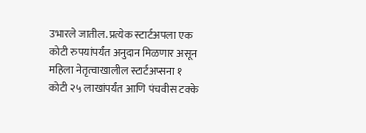उभारले जातील. प्रत्येक स्टार्टअपला एक कोटी रुपयांपर्यंत अनुदान मिळणार असून महिला नेतृत्वाखालील स्टार्टअप्सना १ कोटी २५ लाखांपर्यंत आणि पंचवीस टक्के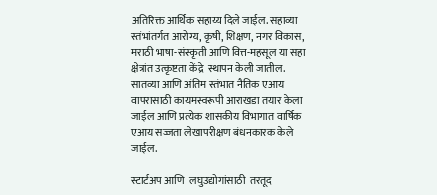अतिरिक्त आर्थिक सहाय्य दिले जाईल. सहाव्या स्तंभांतर्गत आरोग्य, कृषी, शिक्षण, नगर विकास, मराठी भाषा-संस्कृती आणि वित्त-महसूल या सहा क्षेत्रांत उत्कृष्टता केंद्रे  स्थापन केली जातील. सातव्या आणि अंतिम स्तंभात नैतिक एआय वापरासाठी कायमस्वरूपी आराखडा तयार केला जाईल आणि प्रत्येक शासकीय विभागात वार्षिक एआय सज्जता लेखापरीक्षण बंधनकारक केले जाईल.

स्टार्टअप आणि  लघुउद्योगांसाठी  तरतूद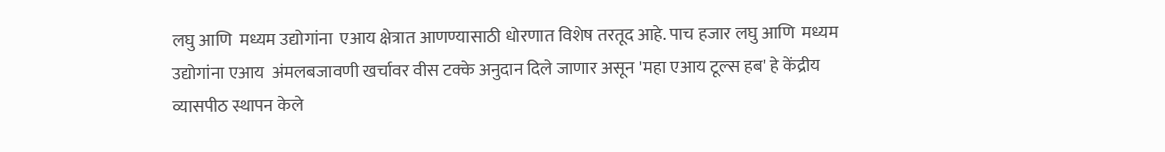लघु आणि  मध्यम उद्योगांना  एआय क्षेत्रात आणण्यासाठी धोरणात विशेष तरतूद आहे. पाच हजार लघु आणि  मध्यम उद्योगांना एआय  अंमलबजावणी खर्चावर वीस टक्के अनुदान दिले जाणार असून 'महा एआय टूल्स हब' हे केंद्रीय व्यासपीठ स्थापन केले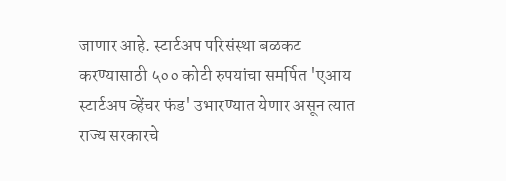जाणार आहे. स्टार्टअप परिसंस्था बळकट करण्यासाठी ५०० कोटी रुपयांचा समर्पित 'एआय स्टार्टअप व्हेंचर फंड' उभारण्यात येणार असून त्यात राज्य सरकारचे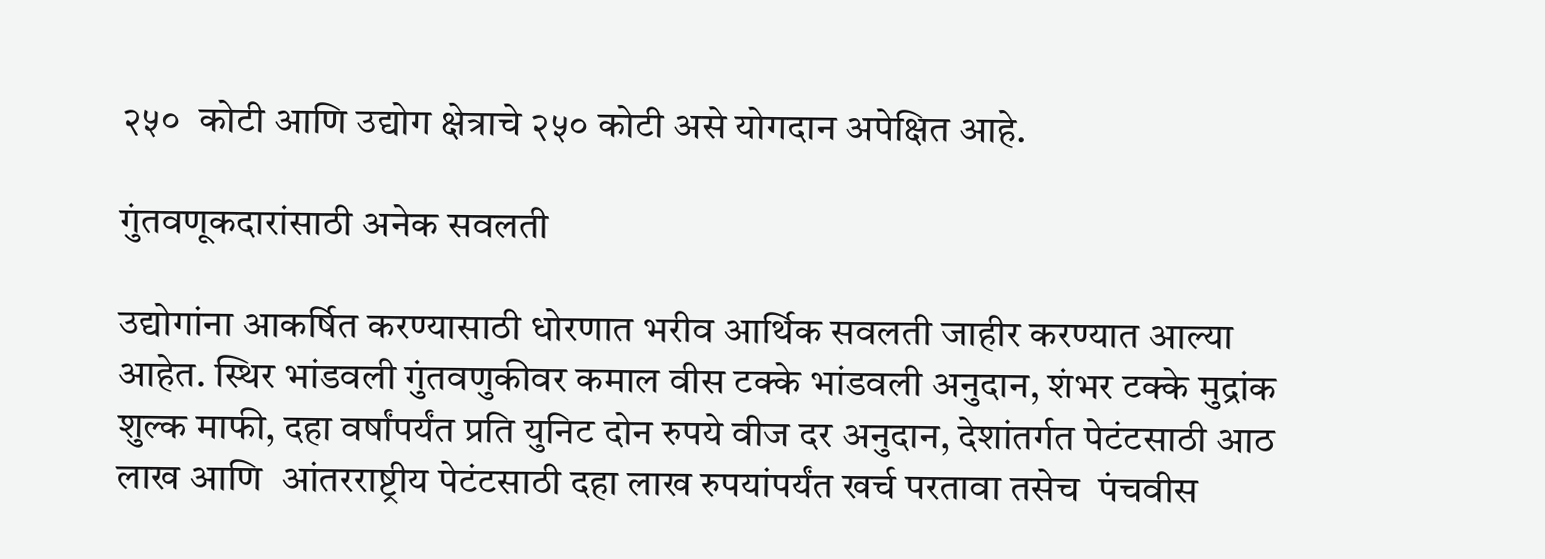२५०  कोटी आणि उद्योग क्षेत्राचे २५० कोटी असे योगदान अपेक्षित आहे.

गुंतवणूकदारांसाठी अनेक सवलती

उद्योगांना आकर्षित करण्यासाठी धोरणात भरीव आर्थिक सवलती जाहीर करण्यात आल्या आहेत. स्थिर भांडवली गुंतवणुकीवर कमाल वीस टक्के भांडवली अनुदान, शंभर टक्के मुद्रांक शुल्क माफी, दहा वर्षांपर्यंत प्रति युनिट दोन रुपये वीज दर अनुदान, देशांतर्गत पेटंटसाठी आठ लाख आणि  आंतरराष्ट्रीय पेटंटसाठी दहा लाख रुपयांपर्यंत खर्च परतावा तसेच  पंचवीस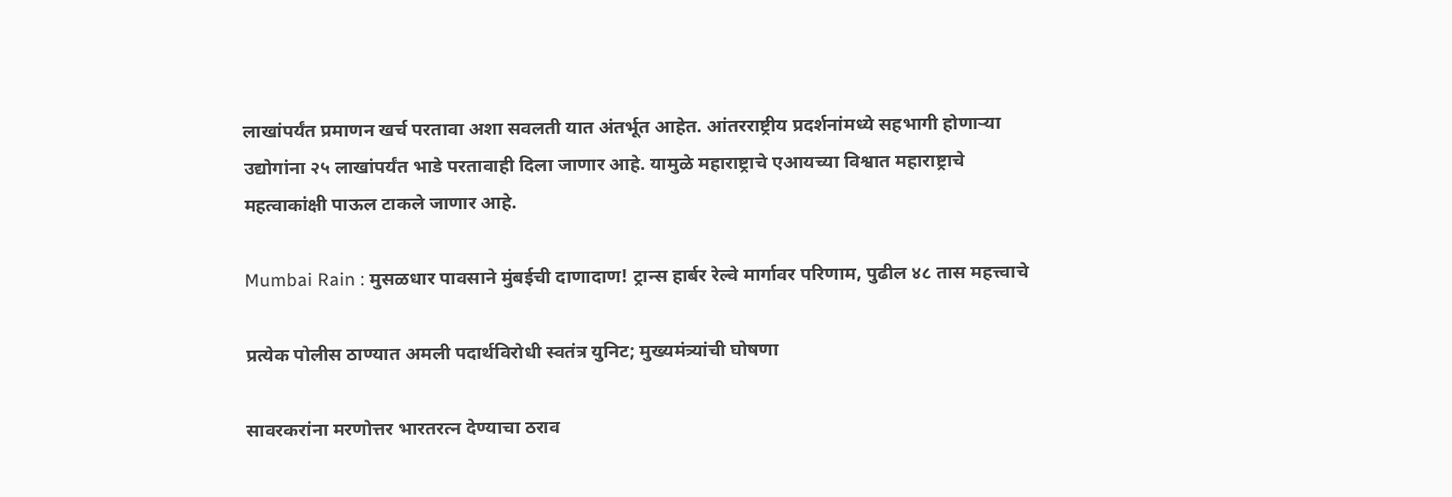लाखांपर्यंत प्रमाणन खर्च परतावा अशा सवलती यात अंतर्भूत आहेत. आंतरराष्ट्रीय प्रदर्शनांमध्ये सहभागी होणाऱ्या उद्योगांना २५ लाखांपर्यंत भाडे परतावाही दिला जाणार आहे. यामुळे महाराष्ट्राचे एआयच्या विश्वात महाराष्ट्राचे महत्वाकांक्षी पाऊल टाकले जाणार आहे.

Mumbai Rain : मुसळधार पावसाने मुंबईची दाणादाण! ट्रान्स हार्बर रेल्वे मार्गावर परिणाम, पुढील ४८ तास महत्त्वाचे

प्रत्येक पोलीस ठाण्यात अमली पदार्थविरोधी स्वतंत्र युनिट; मुख्यमंत्र्यांची घोषणा

सावरकरांना मरणोत्तर भारतरत्न देण्याचा ठराव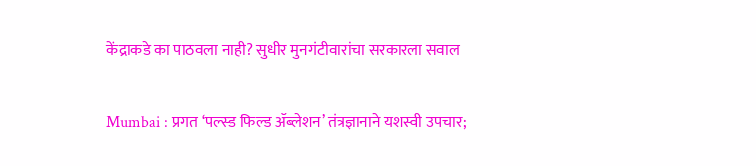केंद्राकडे का पाठवला नाही? सुधीर मुनगंटीवारांचा सरकारला सवाल

Mumbai : प्रगत ‘पल्स्ड फिल्ड ॲब्लेशन’ तंत्रज्ञानाने यशस्वी उपचार;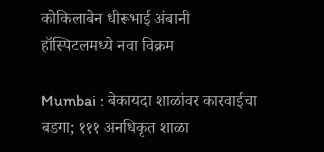कोकिलाबेन धीरूभाई अंबानी हॉस्पिटलमध्ये नवा विक्रम

Mumbai : बेकायदा शाळांवर कारवाईचा बडगा; १११ अनधिकृत शाळा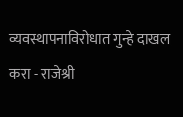व्यवस्थापनाविरोधात गुन्हे दाखल करा - राजेश्री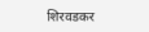शिरवडकर